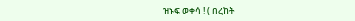ዝኑፍ ወቀሳ ! ( በረከት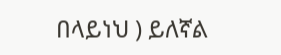በላይነህ ) ይለኛል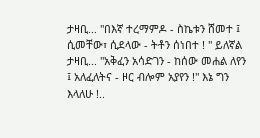ታዛቢ... "በእኛ ተረማምዶ - ስኬቱን ሸመተ ፤ ሲመቸው፣ ሲደላው - ትቶን ሰነበተ ! " ይለኛል ታዛቢ... "አቅፈን አሳድገን - ከሰው መሐል ለየን ፤ አለፈለትና - ዞር ብሎም አያየን !" እኔ ግን እላለሁ !..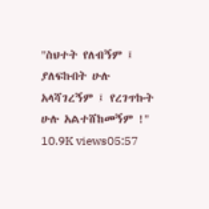"ስህተት የለብኝም ፤ ያለፍኩበት ሁሉ አላሻገረኝም ፤ የረገጥኩት ሁሉ አልተሸከመኝም !" 10.9K views05:57